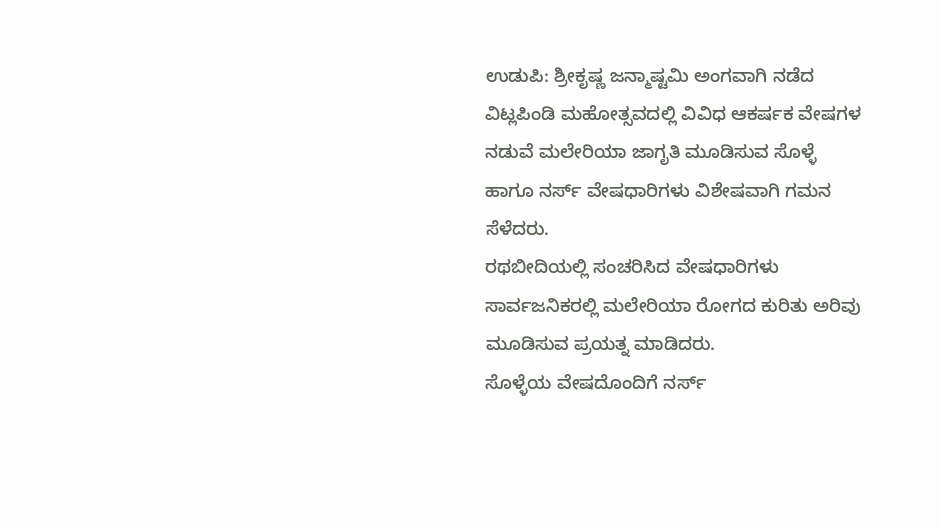ಉಡುಪಿ: ಶ್ರೀಕೃಷ್ಣ ಜನ್ಮಾಷ್ಟಮಿ ಅಂಗವಾಗಿ ನಡೆದ ವಿಟ್ಲಪಿಂಡಿ ಮಹೋತ್ಸವದಲ್ಲಿ ವಿವಿಧ ಆಕರ್ಷಕ ವೇಷಗಳ ನಡುವೆ ಮಲೇರಿಯಾ ಜಾಗೃತಿ ಮೂಡಿಸುವ ಸೊಳ್ಳೆ ಹಾಗೂ ನರ್ಸ್ ವೇಷಧಾರಿಗಳು ವಿಶೇಷವಾಗಿ ಗಮನ ಸೆಳೆದರು.
ರಥಬೀದಿಯಲ್ಲಿ ಸಂಚರಿಸಿದ ವೇಷಧಾರಿಗಳು ಸಾರ್ವಜನಿಕರಲ್ಲಿ ಮಲೇರಿಯಾ ರೋಗದ ಕುರಿತು ಅರಿವು ಮೂಡಿಸುವ ಪ್ರಯತ್ನ ಮಾಡಿದರು.
ಸೊಳ್ಳೆಯ ವೇಷದೊಂದಿಗೆ ನರ್ಸ್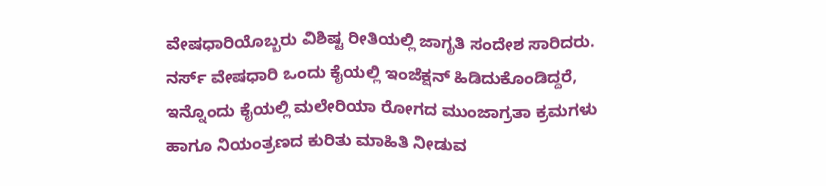ವೇಷಧಾರಿಯೊಬ್ಬರು ವಿಶಿಷ್ಟ ರೀತಿಯಲ್ಲಿ ಜಾಗೃತಿ ಸಂದೇಶ ಸಾರಿದರು.
ನರ್ಸ್ ವೇಷಧಾರಿ ಒಂದು ಕೈಯಲ್ಲಿ ಇಂಜೆಕ್ಷನ್ ಹಿಡಿದುಕೊಂಡಿದ್ದರೆ, ಇನ್ನೊಂದು ಕೈಯಲ್ಲಿ ಮಲೇರಿಯಾ ರೋಗದ ಮುಂಜಾಗ್ರತಾ ಕ್ರಮಗಳು ಹಾಗೂ ನಿಯಂತ್ರಣದ ಕುರಿತು ಮಾಹಿತಿ ನೀಡುವ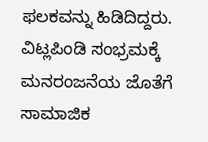ಫಲಕವನ್ನು ಹಿಡಿದಿದ್ದರು.
ವಿಟ್ಲಪಿಂಡಿ ಸಂಭ್ರಮಕ್ಕೆ ಮನರಂಜನೆಯ ಜೊತೆಗೆ ಸಾಮಾಜಿಕ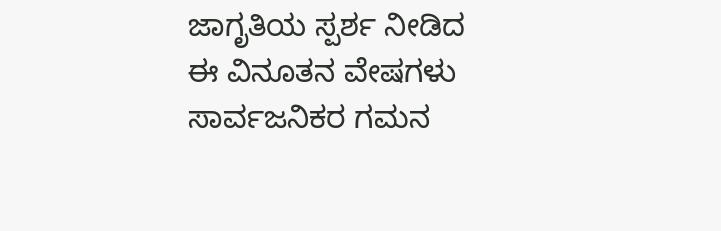ಜಾಗೃತಿಯ ಸ್ಪರ್ಶ ನೀಡಿದ ಈ ವಿನೂತನ ವೇಷಗಳು ಸಾರ್ವಜನಿಕರ ಗಮನ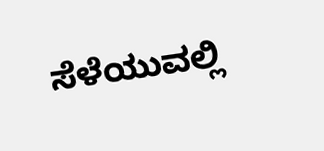ಸೆಳೆಯುವಲ್ಲಿ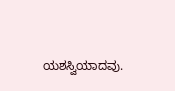ಯಶಸ್ವಿಯಾದವು.